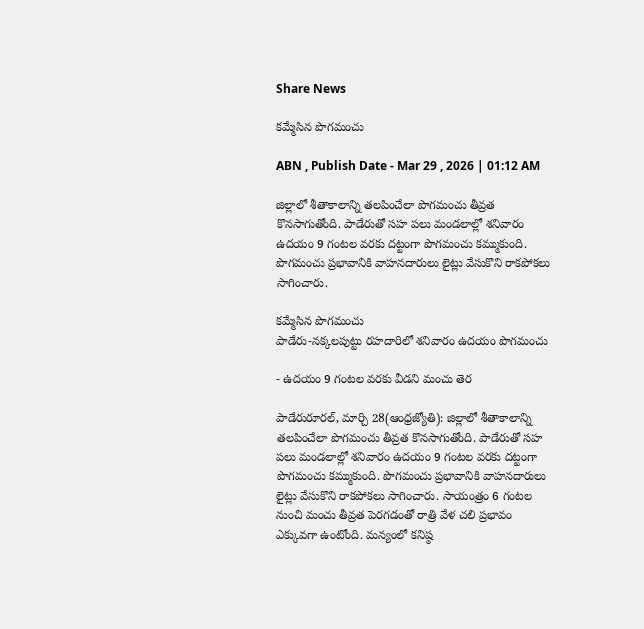Share News

కమ్మేసిన పొగమంచు

ABN , Publish Date - Mar 29 , 2026 | 01:12 AM

జిల్లాలో శీతాకాలాన్ని తలపించేలా పొగమంచు తీవ్రత కొనసాగుతోంది. పాడేరుతో సహ పలు మండలాల్లో శనివారం ఉదయం 9 గంటల వరకు దట్టంగా పొగమంచు కమ్ముకుంది. పొగమంచు ప్రభావానికి వాహనదారులు లైట్లు వేసుకొని రాకపోకలు సాగించారు.

కమ్మేసిన పొగమంచు
పాడేరు-నక్కలపుట్టు రహదారిలో శనివారం ఉదయం పొగమంచు

- ఉదయం 9 గంటల వరకు వీడని మంచు తెర

పాడేరురూరల్‌, మార్చి 28(ఆంధ్రజ్యోతి): జిల్లాలో శీతాకాలాన్ని తలపించేలా పొగమంచు తీవ్రత కొనసాగుతోంది. పాడేరుతో సహ పలు మండలాల్లో శనివారం ఉదయం 9 గంటల వరకు దట్టంగా పొగమంచు కమ్ముకుంది. పొగమంచు ప్రభావానికి వాహనదారులు లైట్లు వేసుకొని రాకపోకలు సాగించారు. సాయంత్రం 6 గంటల నుంచి మంచు తీవ్రత పెరగడంతో రాత్రి వేళ చలి ప్రభావం ఎక్కువగా ఉంటోంది. మన్యంలో కనిష్ఠ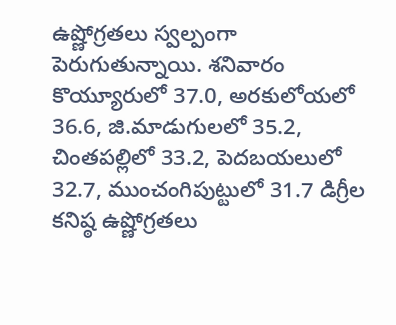ఉష్ణోగ్రతలు స్వల్పంగా పెరుగుతున్నాయి. శనివారం కొయ్యూరులో 37.0, అరకులోయలో 36.6, జి.మాడుగులలో 35.2, చింతపల్లిలో 33.2, పెదబయలులో 32.7, ముంచంగిపుట్టులో 31.7 డిగ్రీల కనిష్ఠ ఉష్ణోగ్రతలు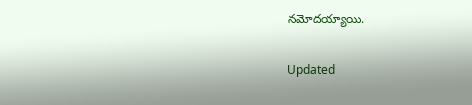నమోదయ్యాయి.

Updated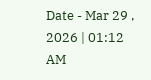Date - Mar 29 , 2026 | 01:12 AM